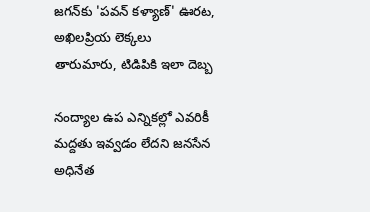జగన్‌కు 'పవన్ కళ్యాణ్' ఊరట, అఖిలప్రియ లెక్కలు తారుమారు, టిడిపికి ఇలా దెబ్బ

నంద్యాల ఉప ఎన్నికల్లో ఎవరికీ మద్దతు ఇవ్వడం లేదని జనసేన అధినేత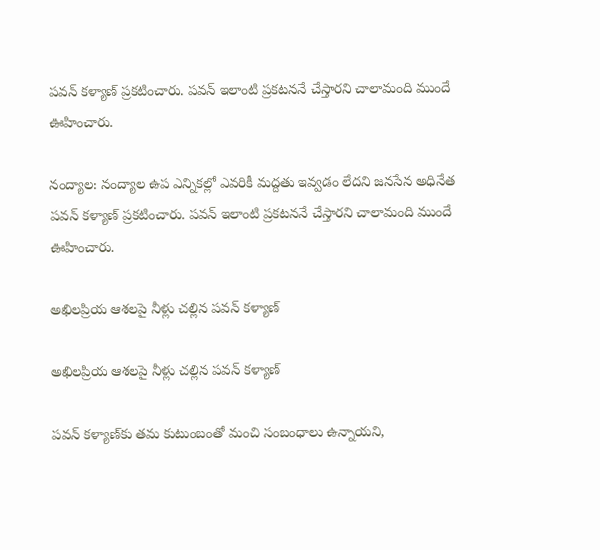పవన్ కళ్యాణ్ ప్రకటించారు. పవన్ ఇలాంటి ప్రకటననే చేస్తారని చాలామంది ముందే ఊహించారు.

నంద్యాల: నంద్యాల ఉప ఎన్నికల్లో ఎవరికీ మద్దతు ఇవ్వడం లేదని జనసేన అధినేత పవన్ కళ్యాణ్ ప్రకటించారు. పవన్ ఇలాంటి ప్రకటననే చేస్తారని చాలామంది ముందే ఊహించారు.

అఖిలప్రియ ఆశలపై నీళ్లు చల్లిన పవన్ కళ్యాణ్

అఖిలప్రియ ఆశలపై నీళ్లు చల్లిన పవన్ కళ్యాణ్

పవన్ కళ్యాణ్‌కు తమ కుటుంబంతో మంచి సంబంధాలు ఉన్నాయని,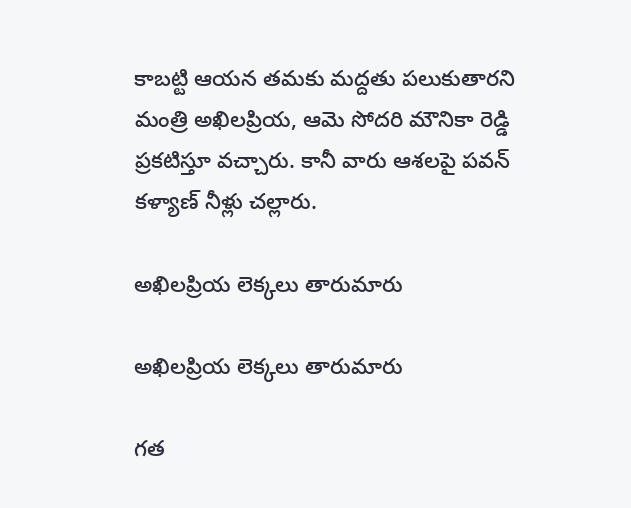కాబట్టి ఆయన తమకు మద్దతు పలుకుతారని మంత్రి అఖిలప్రియ, ఆమె సోదరి మౌనికా రెడ్డి ప్రకటిస్తూ వచ్చారు. కానీ వారు ఆశలపై పవన్ కళ్యాణ్ నీళ్లు చల్లారు.

అఖిలప్రియ లెక్కలు తారుమారు

అఖిలప్రియ లెక్కలు తారుమారు

గత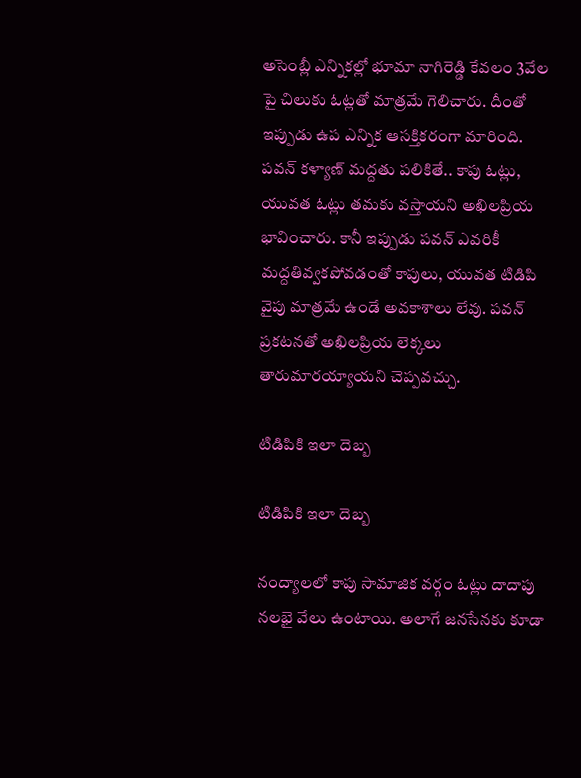అసెంబ్లీ ఎన్నికల్లో భూమా నాగిరెడ్డి కేవలం 3వేల పై చిలుకు ఓట్లతో మాత్రమే గెలిచారు. దీంతో ఇప్పుడు ఉప ఎన్నిక ఆసక్తికరంగా మారింది. పవన్ కళ్యాణ్ మద్దతు పలికితే.. కాపు ఓట్లు, యువత ఓట్లు తమకు వస్తాయని అఖిలప్రియ భావించారు. కానీ ఇప్పుడు పవన్ ఎవరికీ మద్దతివ్వకపోవడంతో కాపులు, యువత టిడిపి వైపు మాత్రమే ఉండే అవకాశాలు లేవు. పవన్ ప్రకటనతో అఖిలప్రియ లెక్కలు తారుమారయ్యాయని చెప్పవచ్చు.

టిడిపికి ఇలా దెబ్బ

టిడిపికి ఇలా దెబ్బ

నంద్యాలలో కాపు సామాజిక వర్గం ఓట్లు దాదాపు నలభై వేలు ఉంటాయి. అలాగే జనసేనకు కూడా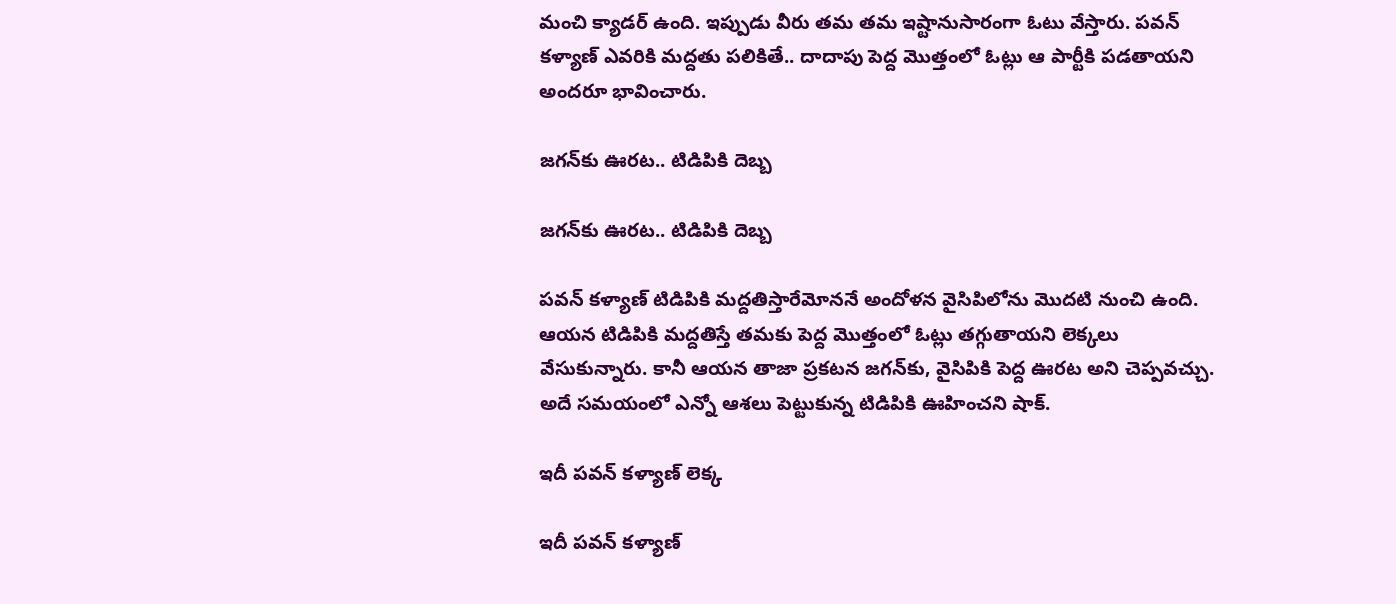మంచి క్యాడర్ ఉంది. ఇప్పుడు వీరు తమ తమ ఇష్టానుసారంగా ఓటు వేస్తారు. పవన్ కళ్యాణ్ ఎవరికి మద్దతు పలికితే.. దాదాపు పెద్ద మొత్తంలో ఓట్లు ఆ పార్టీకి పడతాయని అందరూ భావించారు.

జగన్‌కు ఊరట.. టిడిపికి దెబ్బ

జగన్‌కు ఊరట.. టిడిపికి దెబ్బ

పవన్ కళ్యాణ్ టిడిపికి మద్దతిస్తారేమోననే అందోళన వైసిపిలోను మొదటి నుంచి ఉంది. ఆయన టిడిపికి మద్దతిస్తే తమకు పెద్ద మొత్తంలో ఓట్లు తగ్గుతాయని లెక్కలు వేసుకున్నారు. కానీ ఆయన తాజా ప్రకటన జగన్‌కు, వైసిపికి పెద్ద ఊరట అని చెప్పవచ్చు. అదే సమయంలో ఎన్నో ఆశలు పెట్టుకున్న టిడిపికి ఊహించని షాక్.

ఇదీ పవన్ కళ్యాణ్ లెక్క

ఇదీ పవన్ కళ్యాణ్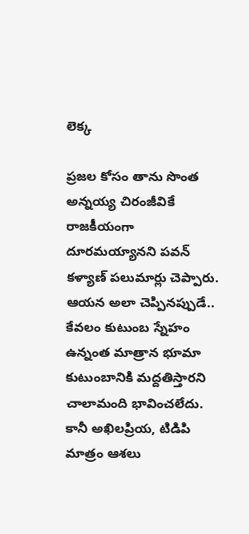లెక్క

ప్రజల కోసం తాను సొంత అన్నయ్య చిరంజీవికే రాజకీయంగా దూరమయ్యానని పవన్ కళ్యాణ్ పలుమార్లు చెప్పారు. ఆయన అలా చెప్పినప్పుడే.. కేవలం కుటుంబ స్నేహం ఉన్నంత మాత్రాన భూమా కుటుంబానికి మద్దతిస్తారని చాలామంది భావించలేదు. కానీ అఖిలప్రియ, టిడిపి మాత్రం ఆశలు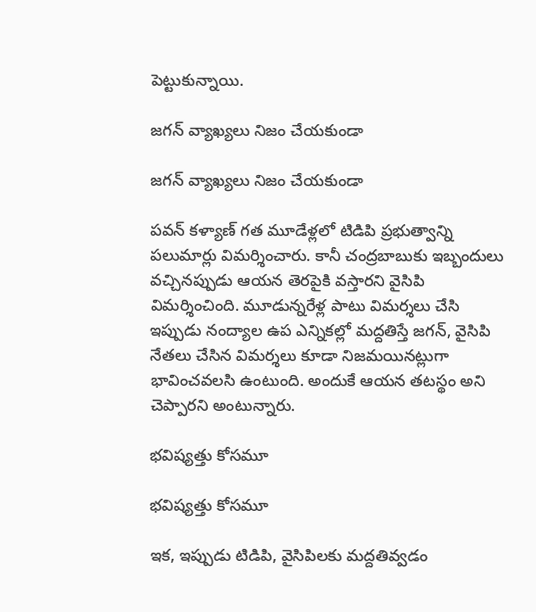పెట్టుకున్నాయి.

జగన్ వ్యాఖ్యలు నిజం చేయకుండా

జగన్ వ్యాఖ్యలు నిజం చేయకుండా

పవన్ కళ్యాణ్ గత మూడేళ్లలో టిడిపి ప్రభుత్వాన్ని పలుమార్లు విమర్శించారు. కానీ చంద్రబాబుకు ఇబ్బందులు వచ్చినప్పుడు ఆయన తెరపైకి వస్తారని వైసిపి విమర్శించింది. మూడున్నరేళ్ల పాటు విమర్శలు చేసి ఇప్పుడు నంద్యాల ఉప ఎన్నికల్లో మద్దతిస్తే జగన్, వైసిపి నేతలు చేసిన విమర్శలు కూడా నిజమయినట్లుగా భావించవలసి ఉంటుంది. అందుకే ఆయన తటస్థం అని చెప్పారని అంటున్నారు.

భవిష్యత్తు కోసమూ

భవిష్యత్తు కోసమూ

ఇక, ఇప్పుడు టిడిపి, వైసిపిలకు మద్దతివ్వడం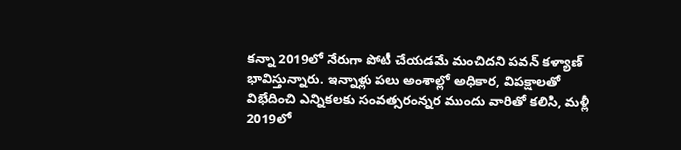కన్నా 2019లో నేరుగా పోటీ చేయడమే మంచిదని పవన్ కళ్యాణ్ భావిస్తున్నారు. ఇన్నాళ్లు పలు అంశాల్లో అధికార, విపక్షాలతో విభేదించి ఎన్నికలకు సంవత్సరంన్నర ముందు వారితో కలిసి, మళ్లీ 2019లో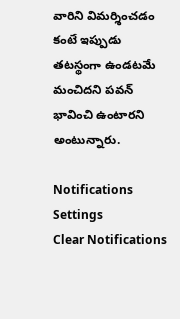వారిని విమర్శించడం కంటే ఇప్పుడు తటస్థంగా ఉండటమే మంచిదని పవన్ భావించి ఉంటారని అంటున్నారు.

Notifications
Settings
Clear Notifications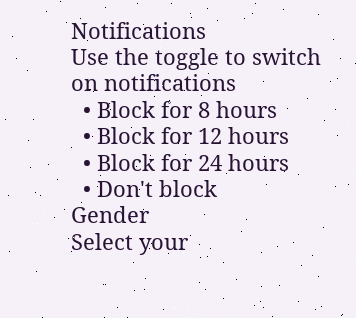Notifications
Use the toggle to switch on notifications
  • Block for 8 hours
  • Block for 12 hours
  • Block for 24 hours
  • Don't block
Gender
Select your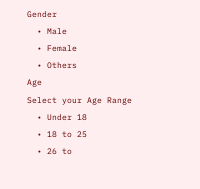Gender
  • Male
  • Female
  • Others
Age
Select your Age Range
  • Under 18
  • 18 to 25
  • 26 to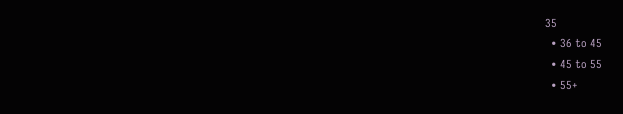35
  • 36 to 45
  • 45 to 55
  • 55+